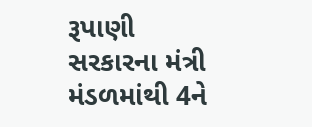રૂપાણી સરકારના મંત્રી મંડળમાંથી 4ને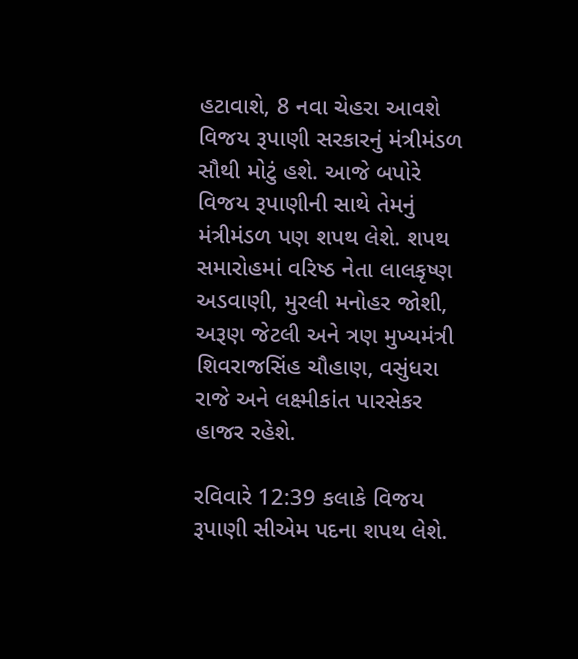હટાવાશે, 8 નવા ચેહરા આવશે
વિજય રૂપાણી સરકારનું મંત્રીમંડળ સૌથી મોટું હશે. આજે બપોરે વિજય રૂપાણીની સાથે તેમનું મંત્રીમંડળ પણ શપથ લેશે. શપથ સમારોહમાં વરિષ્ઠ નેતા લાલકૃષ્ણ અડવાણી, મુરલી મનોહર જોશી, અરૂણ જેટલી અને ત્રણ મુખ્યમંત્રી શિવરાજસિંહ ચૌહાણ, વસુંધરા રાજે અને લક્ષ્મીકાંત પારસેકર હાજર રહેશે.

રવિવારે 12:39 કલાકે વિજય રૂપાણી સીએમ પદના શપથ લેશે.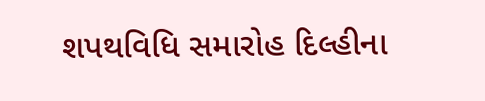શપથવિધિ સમારોહ દિલ્હીના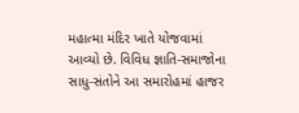મહાત્મા મંદિર ખાતે યોજવામાં આવ્યો છે. વિવિધ જ્ઞાતિ-સમાજોના સાધુ-સંતોને આ સમારોહમાં હાજર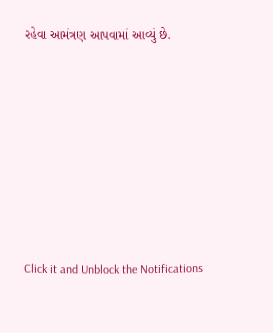રહેવા આમંત્રણ આપવામાં આવ્યું છે.












Click it and Unblock the Notifications